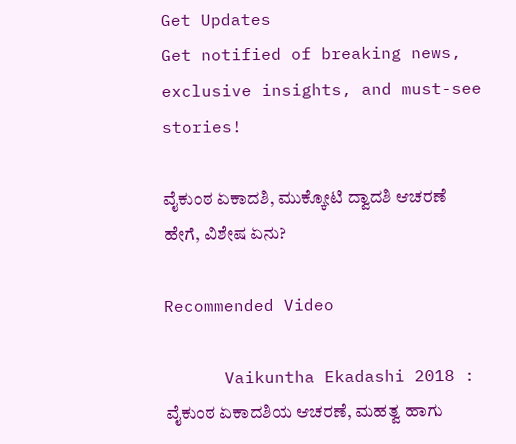Get Updates
Get notified of breaking news, exclusive insights, and must-see stories!

ವೈಕುಂಠ ಏಕಾದಶಿ, ಮುಕ್ಕೋಟಿ ದ್ವಾದಶಿ ಆಚರಣೆ ಹೇಗೆ, ವಿಶೇಷ ಏನು?

Recommended Video

      Vaikuntha Ekadashi 2018 : ವೈಕುಂಠ ಏಕಾದಶಿಯ ಆಚರಣೆ, ಮಹತ್ವ ಹಾಗು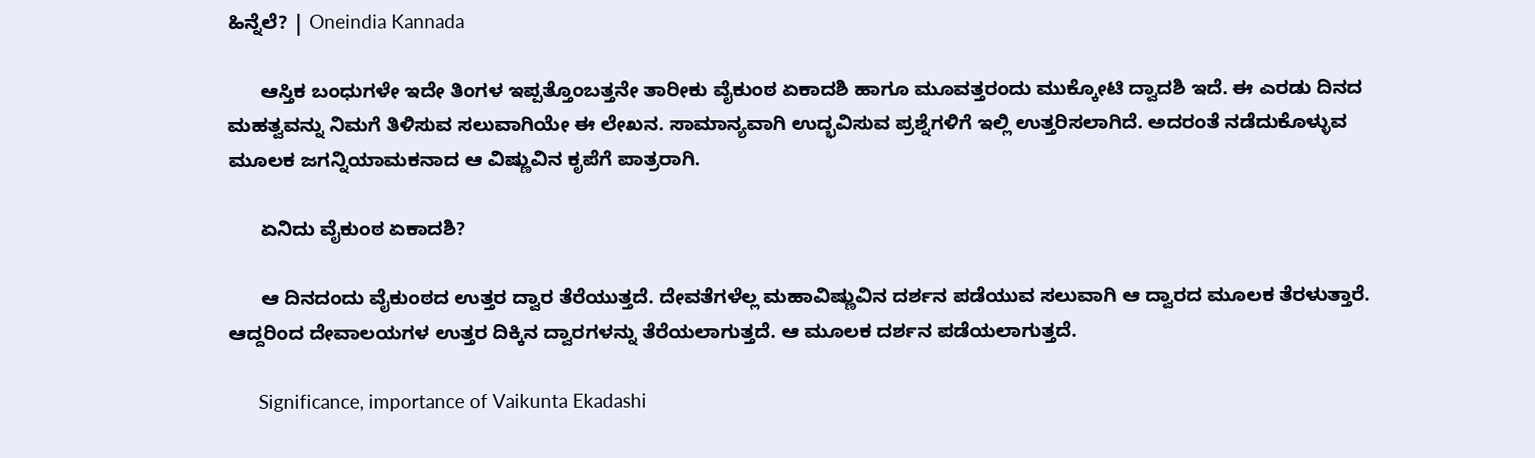ಹಿನ್ನೆಲೆ? | Oneindia Kannada

      ಆಸ್ತಿಕ ಬಂಧುಗಳೇ ಇದೇ ತಿಂಗಳ ಇಪ್ಪತ್ತೊಂಬತ್ತನೇ ತಾರೀಕು ವೈಕುಂಠ ಏಕಾದಶಿ ಹಾಗೂ ಮೂವತ್ತರಂದು ಮುಕ್ಕೋಟಿ ದ್ವಾದಶಿ ಇದೆ. ಈ ಎರಡು ದಿನದ ಮಹತ್ವವನ್ನು ನಿಮಗೆ ತಿಳಿಸುವ ಸಲುವಾಗಿಯೇ ಈ ಲೇಖನ. ಸಾಮಾನ್ಯವಾಗಿ ಉದ್ಭವಿಸುವ ಪ್ರಶ್ನೆಗಳಿಗೆ ಇಲ್ಲಿ ಉತ್ತರಿಸಲಾಗಿದೆ. ಅದರಂತೆ ನಡೆದುಕೊಳ್ಳುವ ಮೂಲಕ ಜಗನ್ನಿಯಾಮಕನಾದ ಆ ವಿಷ್ಣುವಿನ ಕೃಪೆಗೆ ಪಾತ್ರರಾಗಿ.

      ಏನಿದು ವೈಕುಂಠ ಏಕಾದಶಿ?

      ಆ ದಿನದಂದು ವೈಕುಂಠದ ಉತ್ತರ ದ್ವಾರ ತೆರೆಯುತ್ತದೆ. ದೇವತೆಗಳೆಲ್ಲ ಮಹಾವಿಷ್ಣುವಿನ ದರ್ಶನ ಪಡೆಯುವ ಸಲುವಾಗಿ ಆ ದ್ವಾರದ ಮೂಲಕ ತೆರಳುತ್ತಾರೆ. ಆದ್ದರಿಂದ ದೇವಾಲಯಗಳ ಉತ್ತರ ದಿಕ್ಕಿನ ದ್ವಾರಗಳನ್ನು ತೆರೆಯಲಾಗುತ್ತದೆ. ಆ ಮೂಲಕ ದರ್ಶನ ಪಡೆಯಲಾಗುತ್ತದೆ.

      Significance, importance of Vaikunta Ekadashi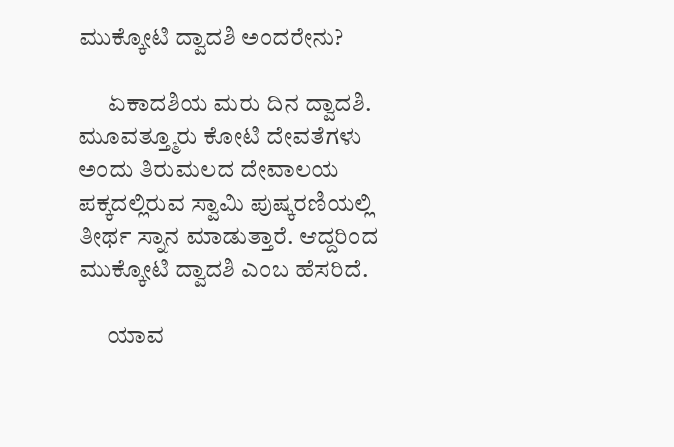ಮುಕ್ಕೋಟಿ ದ್ವಾದಶಿ ಅಂದರೇನು?

      ಏಕಾದಶಿಯ ಮರು ದಿನ ದ್ವಾದಶಿ. ಮೂವತ್ತ್ಮೂರು ಕೋಟಿ ದೇವತೆಗಳು ಅಂದು ತಿರುಮಲದ ದೇವಾಲಯ ಪಕ್ಕದಲ್ಲಿರುವ ಸ್ವಾಮಿ ಪುಷ್ಕರಣಿಯಲ್ಲಿ ತೀರ್ಥ ಸ್ನಾನ ಮಾಡುತ್ತಾರೆ. ಆದ್ದರಿಂದ ಮುಕ್ಕೋಟಿ ದ್ವಾದಶಿ ಎಂಬ ಹೆಸರಿದೆ.

      ಯಾವ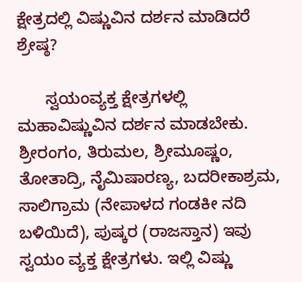ಕ್ಷೇತ್ರದಲ್ಲಿ ವಿಷ್ಣುವಿನ ದರ್ಶನ ಮಾಡಿದರೆ ಶ್ರೇಷ್ಠ?

      ಸ್ವಯಂವ್ಯಕ್ತ ಕ್ಷೇತ್ರಗಳಲ್ಲಿ ಮಹಾವಿಷ್ಣುವಿನ ದರ್ಶನ ಮಾಡಬೇಕು. ಶ್ರೀರಂಗಂ, ತಿರುಮಲ, ಶ್ರೀಮೂಷ್ಣಂ, ತೋತಾದ್ರಿ, ನೈಮಿಷಾರಣ್ಯ, ಬದರೀಕಾಶ್ರಮ, ಸಾಲಿಗ್ರಾಮ (ನೇಪಾಳದ ಗಂಡಕೀ ನದಿ ಬಳಿಯಿದೆ), ಪುಷ್ಕರ (ರಾಜಸ್ತಾನ) ಇವು ಸ್ವಯಂ ವ್ಯಕ್ತ ಕ್ಷೇತ್ರಗಳು. ಇಲ್ಲಿ ವಿಷ್ಣು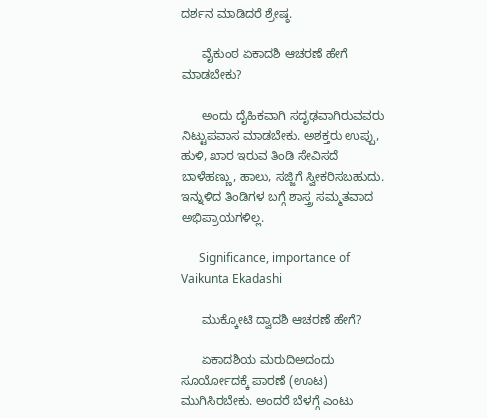ದರ್ಶನ ಮಾಡಿದರೆ ಶ್ರೇಷ್ಠ.

      ವೈಕುಂಠ ಏಕಾದಶಿ ಆಚರಣೆ ಹೇಗೆ ಮಾಡಬೇಕು?

      ಅಂದು ದೈಹಿಕವಾಗಿ ಸದೃಢವಾಗಿರುವವರು ನಿಟ್ಟುಪವಾಸ ಮಾಡಬೇಕು. ಅಶಕ್ತರು ಉಪ್ಪು, ಹುಳಿ, ಖಾರ ಇರುವ ತಿಂಡಿ ಸೇವಿಸದೆ ಬಾಳೆಹಣ್ಣು, ಹಾಲು, ಸಜ್ಜಿಗೆ ಸ್ವೀಕರಿಸಬಹುದು. ಇನ್ನುಳಿದ ತಿಂಡಿಗಳ ಬಗ್ಗೆ ಶಾಸ್ತ್ರ ಸಮ್ಮತವಾದ ಅಭಿಪ್ರಾಯಗಳಿಲ್ಲ.

      Significance, importance of Vaikunta Ekadashi

      ಮುಕ್ಕೋಟಿ ದ್ವಾದಶಿ ಆಚರಣೆ ಹೇಗೆ?

      ಏಕಾದಶಿಯ ಮರುದಿಅದಂದು ಸೂರ್ಯೋದಕ್ಕೆ ಪಾರಣೆ (ಊಟ) ಮುಗಿಸಿರಬೇಕು. ಅಂದರೆ ಬೆಳಗ್ಗೆ ಎಂಟು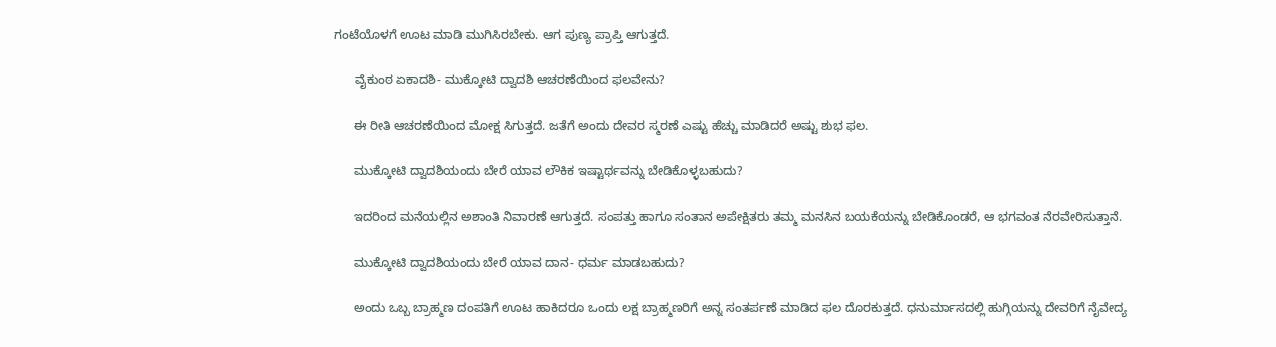ಗಂಟೆಯೊಳಗೆ ಊಟ ಮಾಡಿ ಮುಗಿಸಿರಬೇಕು. ಆಗ ಪುಣ್ಯ ಪ್ರಾಪ್ತಿ ಆಗುತ್ತದೆ.

      ವೈಕುಂಠ ಏಕಾದಶಿ- ಮುಕ್ಕೋಟಿ ದ್ವಾದಶಿ ಆಚರಣೆಯಿಂದ ಫಲವೇನು?

      ಈ ರೀತಿ ಆಚರಣೆಯಿಂದ ಮೋಕ್ಷ ಸಿಗುತ್ತದೆ. ಜತೆಗೆ ಅಂದು ದೇವರ ಸ್ಮರಣೆ ಎಷ್ಟು ಹೆಚ್ಚು ಮಾಡಿದರೆ ಅಷ್ಟು ಶುಭ ಫಲ.

      ಮುಕ್ಕೋಟಿ ದ್ವಾದಶಿಯಂದು ಬೇರೆ ಯಾವ ಲೌಕಿಕ ಇಷ್ಟಾರ್ಥವನ್ನು ಬೇಡಿಕೊಳ್ಳಬಹುದು?

      ಇದರಿಂದ ಮನೆಯಲ್ಲಿನ ಅಶಾಂತಿ ನಿವಾರಣೆ ಆಗುತ್ತದೆ. ಸಂಪತ್ತು ಹಾಗೂ ಸಂತಾನ ಅಪೇಕ್ಷಿತರು ತಮ್ಮ ಮನಸಿನ ಬಯಕೆಯನ್ನು ಬೇಡಿಕೊಂಡರೆ, ಆ ಭಗವಂತ ನೆರವೇರಿಸುತ್ತಾನೆ.

      ಮುಕ್ಕೋಟಿ ದ್ವಾದಶಿಯಂದು ಬೇರೆ ಯಾವ ದಾನ- ಧರ್ಮ ಮಾಡಬಹುದು?

      ಅಂದು ಒಬ್ಬ ಬ್ರಾಹ್ಮಣ ದಂಪತಿಗೆ ಊಟ ಹಾಕಿದರೂ ಒಂದು ಲಕ್ಷ ಬ್ರಾಹ್ಮಣರಿಗೆ ಅನ್ನ ಸಂತರ್ಪಣೆ ಮಾಡಿದ ಫಲ ದೊರಕುತ್ತದೆ. ಧನುರ್ಮಾಸದಲ್ಲಿ ಹುಗ್ಗಿಯನ್ನು ದೇವರಿಗೆ ನೈವೇದ್ಯ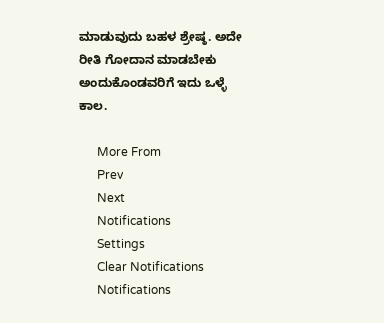ಮಾಡುವುದು ಬಹಳ ಶ್ರೇಷ್ಠ. ಅದೇ ರೀತಿ ಗೋದಾನ ಮಾಡಬೇಕು ಅಂದುಕೊಂಡವರಿಗೆ ಇದು ಒಳ್ಳೆ ಕಾಲ.

      More From
      Prev
      Next
      Notifications
      Settings
      Clear Notifications
      Notifications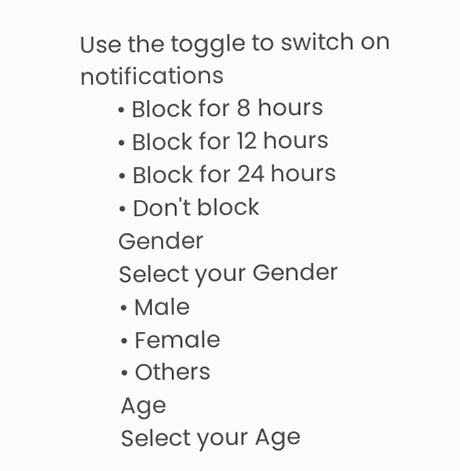Use the toggle to switch on notifications
      • Block for 8 hours
      • Block for 12 hours
      • Block for 24 hours
      • Don't block
      Gender
      Select your Gender
      • Male
      • Female
      • Others
      Age
      Select your Age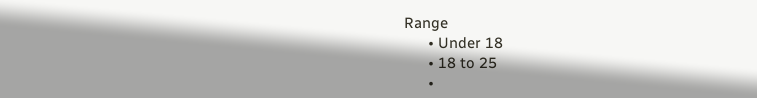Range
      • Under 18
      • 18 to 25
      •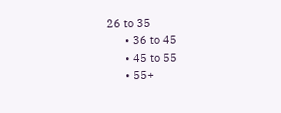26 to 35
      • 36 to 45
      • 45 to 55
      • 55+